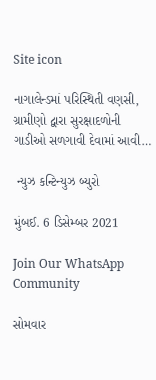Site icon

નાગાલેન્ડમાં પરિસ્થિતી વણસી, ગ્રામીણો દ્વારા સુરક્ષાદળોની ગાડીઓ સળગાવી દેવામાં આવી…

 ન્યુઝ કન્ટિન્યુઝ બ્યુરો

મુંબઈ. 6 ડિસેમ્બર 2021

Join Our WhatsApp Community

સોમવાર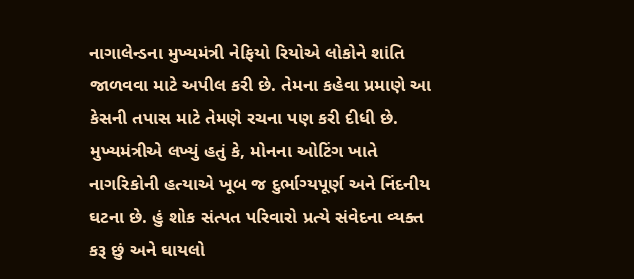નાગાલેન્ડના મુખ્યમંત્રી નેફિયો રિયોએ લોકોને શાંતિ જાળવવા માટે અપીલ કરી છે. તેમના કહેવા પ્રમાણે આ કેસની તપાસ માટે તેમણે રચના પણ કરી દીધી છે. મુખ્યમંત્રીએ લખ્યું હતું કે, મોનના ઓટિંગ ખાતે નાગરિકોની હત્યાએ ખૂબ જ દુર્ભાગ્યપૂર્ણ અને નિંદનીય ઘટના છે. હું શોક સંત્પત પરિવારો પ્રત્યે સંવેદના વ્યક્ત કરૂ છું અને ઘાયલો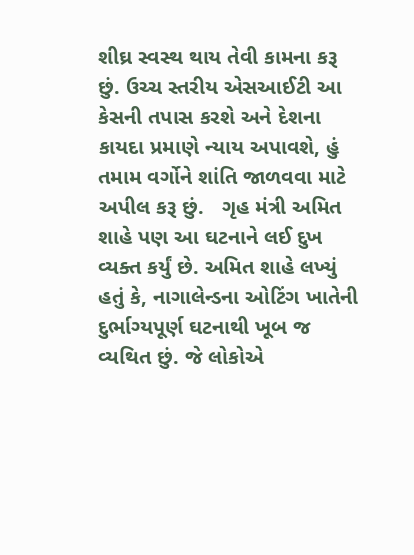શીઘ્ર સ્વસ્થ થાય તેવી કામના કરૂ છું. ઉચ્ચ સ્તરીય એસઆઈટી આ કેસની તપાસ કરશે અને દેશના કાયદા પ્રમાણે ન્યાય અપાવશે, હું તમામ વર્ગોને શાંતિ જાળવવા માટે અપીલ કરૂ છું.   ગૃહ મંત્રી અમિત શાહે પણ આ ઘટનાને લઈ દુખ વ્યક્ત કર્યું છે. અમિત શાહે લખ્યું હતું કે, નાગાલેન્ડના ઓટિંગ ખાતેની દુર્ભાગ્યપૂર્ણ ઘટનાથી ખૂબ જ વ્યથિત છું. જે લોકોએ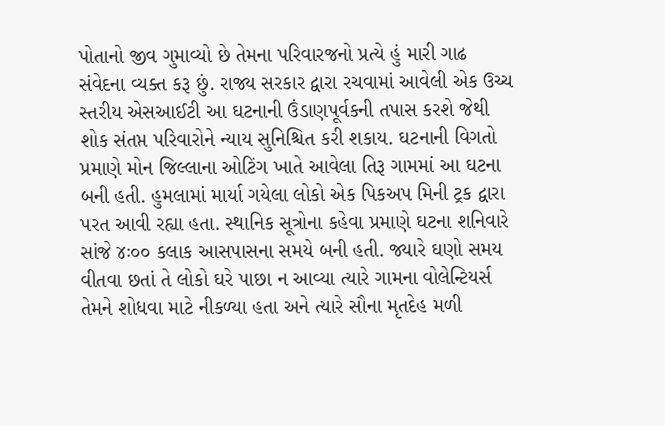પોતાનો જીવ ગુમાવ્યો છે તેમના પરિવારજનો પ્રત્યે હું મારી ગાઢ સંવેદના વ્યક્ત કરૂ છું. રાજ્ય સરકાર દ્વારા રચવામાં આવેલી એક ઉચ્ચ સ્તરીય એસઆઈટી આ ઘટનાની ઉંડાણપૂર્વકની તપાસ કરશે જેથી શોક સંતપ્ત પરિવારોને ન્યાય સુનિશ્ચિત કરી શકાય. ઘટનાની વિગતો પ્રમાણે મોન જિલ્લાના ઓટિંગ ખાતે આવેલા તિરૂ ગામમાં આ ઘટના બની હતી. હુમલામાં માર્યા ગયેલા લોકો એક પિકઅપ મિની ટ્રક દ્વારા પરત આવી રહ્યા હતા. સ્થાનિક સૂત્રોના કહેવા પ્રમાણે ઘટના શનિવારે સાંજે ૪ઃ૦૦ કલાક આસપાસના સમયે બની હતી. જ્યારે ઘણો સમય વીતવા છતાં તે લોકો ઘરે પાછા ન આવ્યા ત્યારે ગામના વોલેન્ટિયર્સ તેમને શોધવા માટે નીકળ્યા હતા અને ત્યારે સૌના મૃતદેહ મળી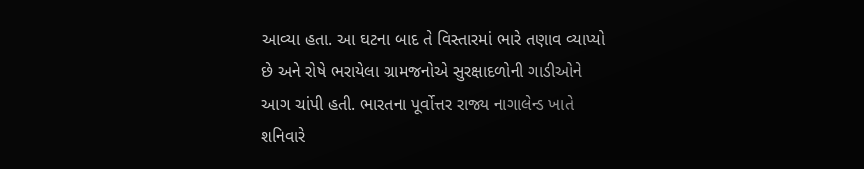આવ્યા હતા. આ ઘટના બાદ તે વિસ્તારમાં ભારે તણાવ વ્યાપ્યો છે અને રોષે ભરાયેલા ગ્રામજનોએ સુરક્ષાદળોની ગાડીઓને આગ ચાંપી હતી. ભારતના પૂર્વોત્તર રાજ્ય નાગાલેન્ડ ખાતે શનિવારે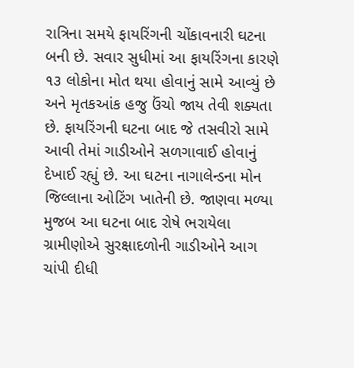રાત્રિના સમયે ફાયરિંગની ચોંકાવનારી ઘટના બની છે. સવાર સુધીમાં આ ફાયરિંગના કારણે ૧૩ લોકોના મોત થયા હોવાનું સામે આવ્યું છે અને મૃતકઆંક હજુ ઉંચો જાય તેવી શક્યતા છે. ફાયરિંગની ઘટના બાદ જે તસવીરો સામે આવી તેમાં ગાડીઓને સળગાવાઈ હોવાનું દેખાઈ રહ્યું છે. આ ઘટના નાગાલેન્ડના મોન જિલ્લાના ઓટિંગ ખાતેની છે. જાણવા મળ્યા મુજબ આ ઘટના બાદ રોષે ભરાયેલા ગ્રામીણોએ સુરક્ષાદળોની ગાડીઓને આગ ચાંપી દીધી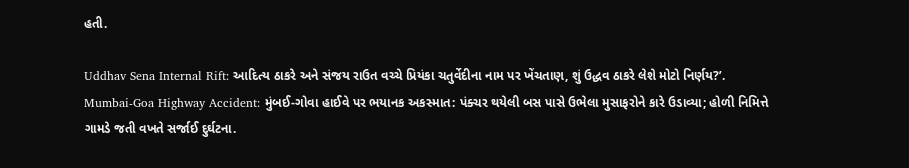હતી.

Uddhav Sena Internal Rift: આદિત્ય ઠાકરે અને સંજય રાઉત વચ્ચે પ્રિયંકા ચતુર્વેદીના નામ પર ખેંચતાણ, શું ઉદ્ધવ ઠાકરે લેશે મોટો નિર્ણય?’.
Mumbai-Goa Highway Accident: મુંબઈ-ગોવા હાઈવે પર ભયાનક અકસ્માત: પંક્ચર થયેલી બસ પાસે ઉભેલા મુસાફરોને કારે ઉડાવ્યા; હોળી નિમિત્તે ગામડે જતી વખતે સર્જાઈ દુર્ઘટના.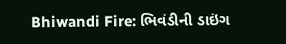Bhiwandi Fire: ભિવંડીની ડાઇંગ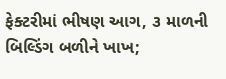ફેક્ટરીમાં ભીષણ આગ, ૩ માળની બિલ્ડિંગ બળીને ખાખ;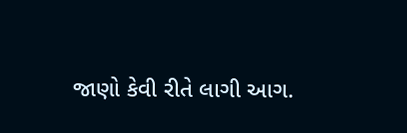જાણો કેવી રીતે લાગી આગ.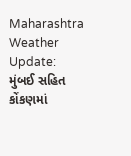Maharashtra Weather Update: મુંબઈ સહિત કોંકણમાં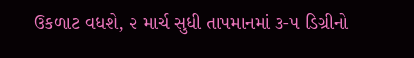ઉકળાટ વધશે, ૨ માર્ચ સુધી તાપમાનમાં ૩-૫ ડિગ્રીનો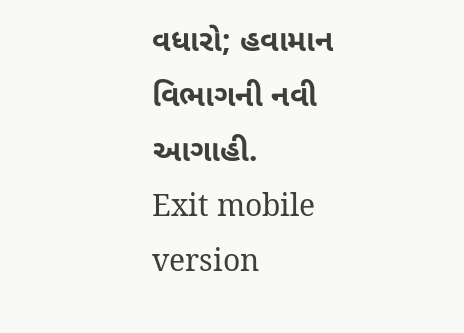વધારો; હવામાન વિભાગની નવી આગાહી.
Exit mobile version